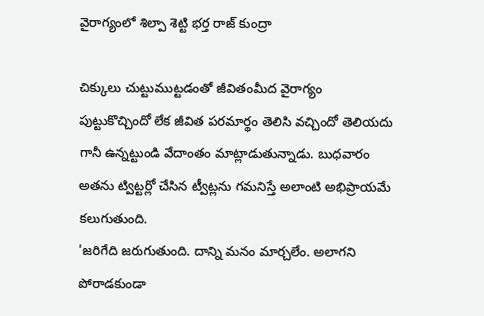వైరాగ్యంలో శిల్పా శెట్టి భర్త రాజ్ కుంద్రా

చిక్కులు చుట్టుముట్టడంతో జీవితంమీద వైరాగ్యం పుట్టుకొచ్చిందో లేక జీవిత పరమార్థం తెలిసి వచ్చిందో తెలియదు గానీ ఉన్నట్టుండి వేదాంతం మాట్లాడుతున్నాడు. బుధవారం అతను ట్విట్టర్లో చేసిన ట్వీట్లను గమనిస్తే అలాంటి అభిప్రాయమే కలుగుతుంది.
'జరిగేది జరుగుతుంది. దాన్ని మనం మార్చలేం. అలాగని పోరాడకుండా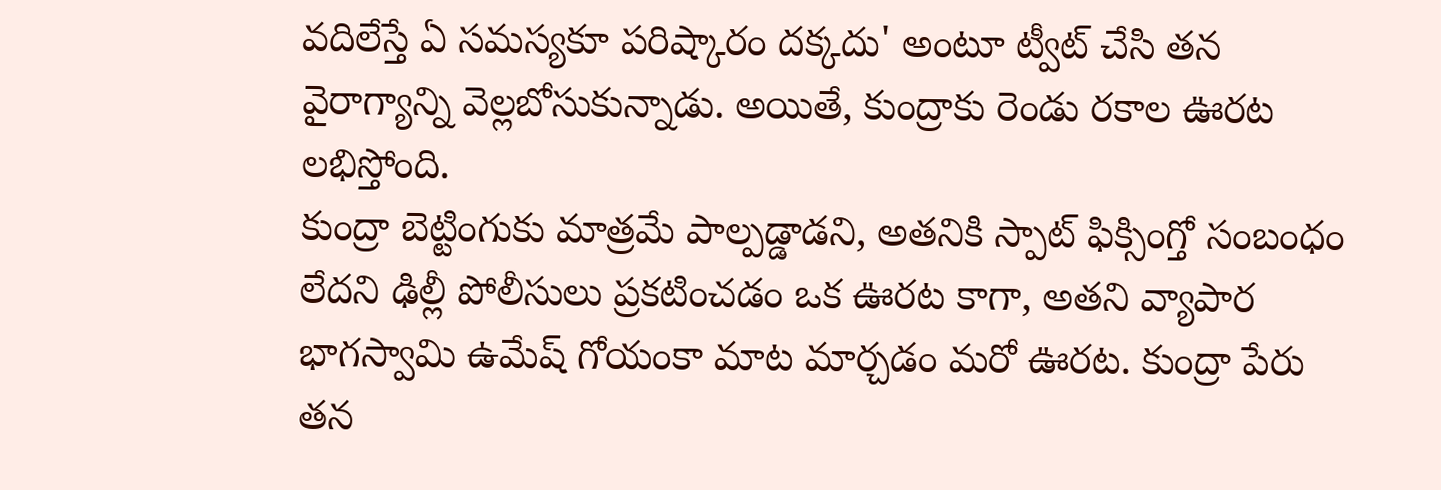వదిలేస్తే ఏ సమస్యకూ పరిష్కారం దక్కదు' అంటూ ట్వీట్ చేసి తన వైరాగ్యాన్ని వెల్లబోసుకున్నాడు. అయితే, కుంద్రాకు రెండు రకాల ఊరట లభిస్తోంది.
కుంద్రా బెట్టింగుకు మాత్రమే పాల్పడ్డాడని, అతనికి స్పాట్ ఫిక్సింగ్తో సంబంధం లేదని ఢిల్లీ పోలీసులు ప్రకటించడం ఒక ఊరట కాగా, అతని వ్యాపార భాగస్వామి ఉమేష్ గోయంకా మాట మార్చడం మరో ఊరట. కుంద్రా పేరు తన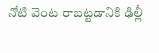నోటి వెంట రాబట్టడానికి ఢిల్లీ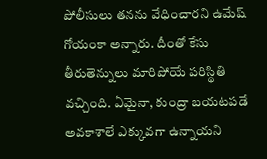పోలీసులు తనను వేధించారని ఉమేష్ గోయంకా అన్నారు. దీంతో కేసు తీరుతెన్నులు మారిపోయే పరిస్థితి వచ్చింది. ఏమైనా, కుంద్రా బయటపడే అవకాశాలే ఎక్కువగా ఉన్నాయని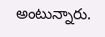అంటున్నారు.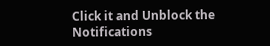Click it and Unblock the Notifications